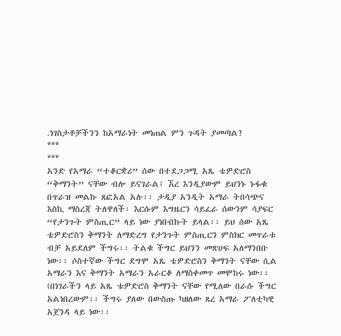.ነገስታቶቻችንን ከአማራነት መነጠል ምን ጉዳት ያመጣል?
***
***
አንድ የአማራ “ተቆርቋሪ” ሰው በተደጋጋሚ አጼ ቴዎድሮስ “ቅማንት” ናቸው ብሎ ይናገራል፤ ኧረ እንዲያውም ይህንኑ ኑፋቁ በጥራዝ መልኩ ጸፎአል አሉ፡፡ ታዲያ አንዲት አማራ ትበሳጭና እስኪ ማስረጃ ትለዋለች፡ እርሱም እግዜርን ሳይፈራ ሰውንም ሳያፍር “የታንጉት ምስጢር” ላይ ነው ያነበብኩት ይላል፡፡ ይህ ሰው አጼ ቴዎድሮስን ቅማንት ለማድረግ የታንጉት ምስጢርን ምስክር መጥራቱ ብቻ አይደለም ችግሩ፡፡ ትልቁ ችግር ይህንን መጽሀፍ አለማንበቡ ነው፡፡ ሶስተኛው ችግር ደግሞ አጼ ቴዎድሮስን ቅማንት ናቸው ሲል አማራን እና ቅማንት አማራን አራርቆ ለማስቀመጥ መሞከሩ ነው፡፡ (በነገራችን ላይ አጼ ቴዎድሮስ ቅማንት ናቸው የሚለው በራሱ ችግር አልነበረውም፡፡ ችግሩ ያለው በውስጡ ካዘለው ጸረ አማራ ፖለቲካዊ አጀንዳ ላይ ነው፡፡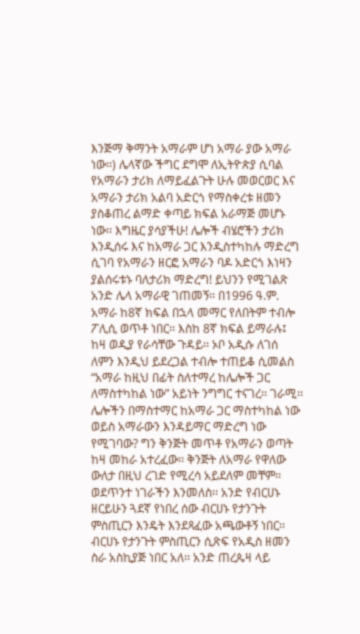እንጅማ ቅማንት አማራም ሆነ አማራ ያው አማራ ነው፡፡) ሌላኛው ችግር ደግሞ ለኢትዮጵያ ሲባል የአማራን ታሪክ ለማይፈልጉት ሁሉ መወርወር እና አማራን ታሪክ አልባ አድርጎ የማስቀረቱ ዘመን ያስቆጠረ ልማድ ቀጣይ ክፍል አራማጅ መሆኑ ነው፡፡ እግዜር ያሳያችሁ! ሌሎች ብሄሮችን ታሪክ እንዲሰሩ እና ከአማራ ጋር እንዲስተካከሉ ማድረግ ሲገባ የአማራን ዘርፎ አማራን ባዶ አድርጎ እነዛን ያልሰሩቱኑ ባለታሪክ ማድረግ! ይህንን የሚገልጽ አንድ ሌላ አማራዊ ገጠመኝ፡፡ በ1996 ዓ.ም. አማራ ከ8ኛ ክፍል በኋላ መማር የለበትም ተብሎ ፖሊሲ ወጥቶ ነበር፡፡ እስከ 8ኛ ክፍል ይማራሉ፤ ከዛ ወዲያ የራሳቸው ጉዳይ፡፡ ኦቦ አዲሱ ለገሰ ለምን እንዲህ ይደረጋል ተብሎ ተጠይቆ ሲመልስ “አማራ ከዚህ በፊት ስለተማረ ከሌሎች ጋር ለማስተካከል ነው” አይነት ንግግር ተናገረ፡፡ ገራሚ፡፡ ሌሎችን በማስተማር ከአማራ ጋር ማስተካከል ነው ወይስ አማራውን እንዳይማር ማድረግ ነው የሚገባው? ግን ቅንጅት መጥቶ የአማራን ወጣት ከዛ መከራ አተረፈው፡፡ ቅንጅት ለአማራ የዋለው ውለታ በዚህ ረገድ የሚረሳ አይደለም መቸም፡፡
ወደጥንተ ነገራችን እንመለስ፡፡ አንድ የብርሀኑ ዘርይሁን ጓደኛ የነበረ ሰው ብርሀኑ የታንጉት ምስጢርን እንዴት እንደጻፈው አጫውቶኝ ነበር፡፡ ብርሀኑ የታንጉት ምስጢርን ሲጽፍ የአዲስ ዘመን ስራ አስኪያጅ ነበር አለ፡፡ አንድ ጠረጴዛ ላይ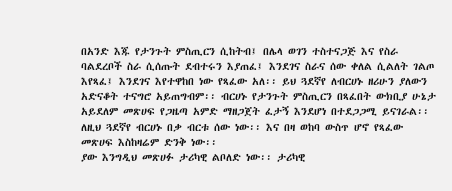በአንድ እጁ የታንጉት ምስጢርን ሲከትብ፤ በሌላ ወገን ተስተናጋጅ እና የስራ ባልደረቦች ስራ ሲሰጡት ደብተሩን እያጠፈ፤ እንደገና ስራና ሰው ቀለል ሲልለት ገልጦ እየጻፈ፤ እንደገና እየተዋከበ ነው የጻፈው አለ፡፡ ይህ ጓደኛየ ለብርሀኑ ዘሪሁን ያለውን አድናቆት ተናግሮ አይጠግብም፡፡ ብርሀኑ የታንጉት ምስጢርን በጻፈበት ውክቢያ ሁኔታ አይደለም መጽሀፍ የጋዜጣ አምድ ማዘጋጀት ፈታኝ እንደሆነ በተደጋጋሚ ይናገራል፡፡ ለዚህ ጓደኛየ ብርሀኑ በቃ ብርቱ ሰው ነው፡፡ እና በዛ ወከባ ውስጥ ሆኖ የጻፈው መጽሀፍ እስከዛሬም ድንቅ ነው፡፡
ያው እንግዲህ መጽሀፉ ታሪካዊ ልቦለድ ነው፡፡ ታሪካዊ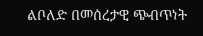ልቦለድ በመሰረታዊ ጭብጥነት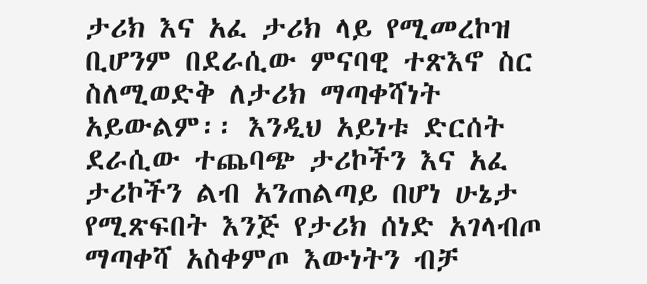ታሪክ እና አፈ ታሪክ ላይ የሚመረኮዝ ቢሆንም በደራሲው ምናባዊ ተጽእኖ ስር ስለሚወድቅ ለታሪክ ማጣቀሻነት አይውልም፡፡ እንዲህ አይነቱ ድርሰት ደራሲው ተጨባጭ ታሪኮችን እና አፈ ታሪኮችን ልብ አንጠልጣይ በሆነ ሁኔታ የሚጽፍበት እንጅ የታሪክ ሰነድ አገላብጦ ማጣቀሻ አስቀምጦ እውነትን ብቻ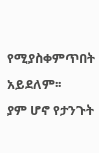የሚያስቀምጥበት አይደለም፡፡
ያም ሆኖ የታንጉት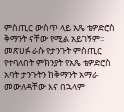ምስጢር ውስጥ ላይ አጼ ቴዎድሮስ ቅማንት ናቸው የሚል አይገኝም፡፡ መጽሀፉ ራሱ የታንጉት ምስጢር የተባለበት ምክንያት የአጼ ቴዎድሮስ አባት ታንጉትን ከቅማንት አማራ መውለዳቸው እና በኋላም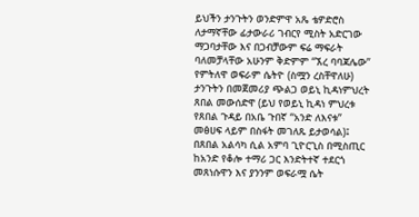ይህችን ታንጉትን ወንድምዋ አጼ ቴዎድሮስ ለታማኛቸው ፊታውራሪ ገብርየ ሚስት አድርገው ማጋባታቸው እና በጋብቻውም ፍሬ ማፍራት ባለመቻላቸው አሁንም ቅድምም “ኧረ ባባጃሌው” የምትለዋ ወፍራም ሴትዮ (ስሟን ረስቸዋለሁ) ታንጉትን በመጀመሪያ ጭልጋ ወይኒ ኪዳነምህረት ጸበል መውሰድዋ (ይህ የወይኒ ኪዳነ ምህረቱ የጸበል ጉዳይ በአቤ ጉበኛ “አንድ ለእናቱ” መፅሀፍ ላይም በስፋት መገለጹ ይታወሳል)፤ በጸበል አልሳካ ሲል አምባ ጊዮርጊስ በሚስጢር ከአንድ የቆሎ ተማሪ ጋር እንድትተኛ ተደርጎ መጸነሱዋን እና ያንንም ወፍራሟ ሴት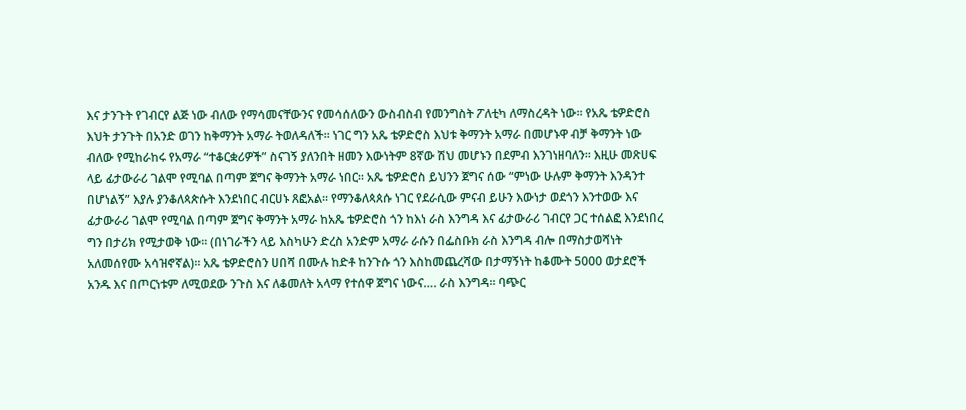እና ታንጉት የገብርየ ልጅ ነው ብለው የማሳመናቸውንና የመሳሰለውን ውስብስብ የመንግስት ፖለቲካ ለማስረዳት ነው፡፡ የአጼ ቴዎድሮስ እህት ታንጉት በአንድ ወገን ከቅማንት አማራ ትወለዳለች፡፡ ነገር ግን አጼ ቴዎድሮስ እህቱ ቅማንት አማራ በመሆኑዋ ብቻ ቅማንት ነው ብለው የሚከራከሩ የአማራ “ተቆርቋሪዎች” ስናገኝ ያለንበት ዘመን እውነትም 8ኛው ሽህ መሆኑን በደምብ እንገነዘባለን፡፡ እዚሁ መጽሀፍ ላይ ፊታውራሪ ገልሞ የሚባል በጣም ጀግና ቅማንት አማራ ነበር፡፡ አጼ ቴዎድሮስ ይህንን ጀግና ሰው “ምነው ሁሉም ቅማንት እንዳንተ በሆነልኝ” እያሉ ያንቆለጳጵሱት እንደነበር ብርሀኑ ጸፎአል፡፡ የማንቆለጳጰሱ ነገር የደራሲው ምናብ ይሁን እውነታ ወደጎን እንተወው እና ፊታውራሪ ገልሞ የሚባል በጣም ጀግና ቅማንት አማራ ከአጼ ቴዎድሮስ ጎን ከእነ ራስ እንግዳ እና ፊታውራሪ ገብርየ ጋር ተሰልፎ እንደነበረ ግን በታሪክ የሚታወቅ ነው፡፡ (በነገራችን ላይ እስካሁን ድረስ አንድም አማራ ራሱን በፌስቡክ ራስ እንግዳ ብሎ በማስታወሻነት አለመሰየሙ አሳዝኖኛል)፡፡ አጼ ቴዎድሮስን ሀበሻ በሙሉ ከድቶ ከንጉሱ ጎን እስከመጨረሻው በታማኝነት ከቆሙት 5000 ወታደሮች አንዱ እና በጦርነቱም ለሚወደው ንጉስ እና ለቆመለት አላማ የተሰዋ ጀግና ነውና…. ራስ እንግዳ፡፡ ባጭር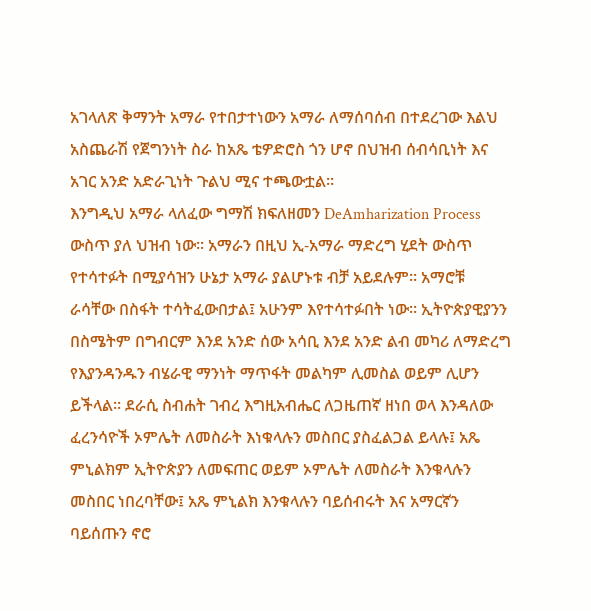አገላለጽ ቅማንት አማራ የተበታተነውን አማራ ለማሰባሰብ በተደረገው እልህ አስጨራሽ የጀግንነት ስራ ከአጼ ቴዎድሮስ ጎን ሆኖ በህዝብ ሰብሳቢነት እና አገር አንድ አድራጊነት ጉልህ ሚና ተጫውቷል፡፡
እንግዲህ አማራ ላለፈው ግማሽ ክፍለዘመን DeAmharization Process ውስጥ ያለ ህዝብ ነው፡፡ አማራን በዚህ ኢ-አማራ ማድረግ ሂደት ውስጥ የተሳተፉት በሚያሳዝን ሁኔታ አማራ ያልሆኑቱ ብቻ አይደሉም፡፡ አማሮቹ ራሳቸው በስፋት ተሳትፈውበታል፤ አሁንም እየተሳተፉበት ነው፡፡ ኢትዮጵያዊያንን በስሜትም በግብርም እንደ አንድ ሰው አሳቢ እንደ አንድ ልብ መካሪ ለማድረግ የእያንዳንዱን ብሄራዊ ማንነት ማጥፋት መልካም ሊመስል ወይም ሊሆን ይችላል፡፡ ደራሲ ስብሐት ገብረ እግዚአብሔር ለጋዜጠኛ ዘነበ ወላ እንዳለው ፈረንሳዮች ኦምሌት ለመስራት እነቁላሉን መስበር ያስፈልጋል ይላሉ፤ አጼ ምኒልክም ኢትዮጵያን ለመፍጠር ወይም ኦምሌት ለመስራት እንቁላሉን መስበር ነበረባቸው፤ አጼ ምኒልክ እንቁላሉን ባይሰብሩት እና አማርኛን ባይሰጡን ኖሮ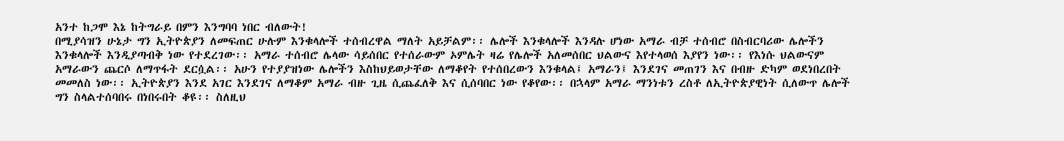አንተ ከጋሞ እኔ ከትግራይ በምን እንግባባ ነበር ብለውት!
በሚያሳዝን ሁኔታ ግን ኢትዮጵያን ለመፍጠር ሁሉም እንቁላሎች ተሰብረዋል ማለት አይቻልም፡፡ ሌሎች እንቁላሎች እንዳሉ ሆነው አማራ ብቻ ተሰብሮ በስብርባሪው ሌሎችን እንቁላሎች እንዲያጣብቅ ነው የተደረገው፡፡ አማራ ተሰብሮ ሌላው ሳይሰበር የተሰራውም ኦምሌት ዛሬ የሌሎች አለመሰበር ህልውና እየተላወሰ እያየን ነው፡፡ የእነሱ ህልውናም አማራውን ጨርሶ ለማጥፋት ደርሷል፡፡ አሁን የተያያዝነው ሌሎችን እስከህይወታቸው ለማቆየት የተሰበረውን እንቁላል፤ አማራን፤ እንደገና መጠገን እና በብዙ ድካም ወደነበረበት መመለስ ነው፡፡ ኢትዮጵያን እንደ አገር እንደገና ለማቆም አማራ ብዙ ጊዜ ሲጨፈለቅ እና ሲሰባበር ነው የቆየው፡፡ በኋላም አማራ ማንነቱን ረስቶ ለኢትዮጵያዊነት ሲለውጥ ሌሎች ግን ስላልተሰባበሩ በነበሩበት ቆዩ፡፡ ስለዚህ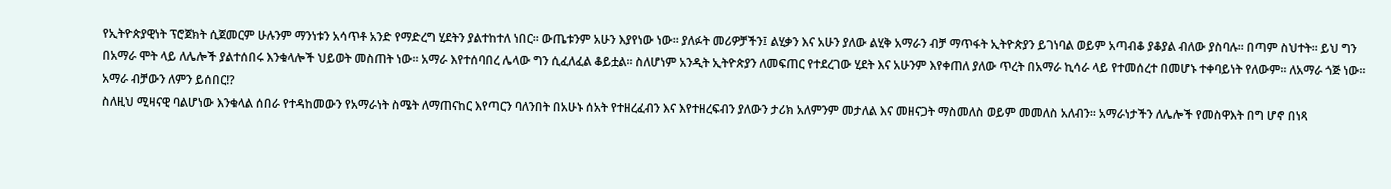የኢትዮጵያዊነት ፕሮጀክት ሲጀመርም ሁሉንም ማንነቱን አሳጥቶ አንድ የማድረግ ሂደትን ያልተከተለ ነበር፡፡ ውጤቱንም አሁን እያየነው ነው፡፡ ያለፉት መሪዎቻችን፤ ልሂቃን እና አሁን ያለው ልሂቅ አማራን ብቻ ማጥፋት ኢትዮጵያን ይገነባል ወይም አጣብቆ ያቆያል ብለው ያስባሉ፡፡ በጣም ስህተት፡፡ ይህ ግን በአማራ ሞት ላይ ለሌሎች ያልተሰበሩ እንቁላሎች ህይወት መስጠት ነው፡፡ አማራ እየተሰባበረ ሌላው ግን ሲፈለፈል ቆይቷል፡፡ ስለሆነም አንዲት ኢትዮጵያን ለመፍጠር የተደረገው ሂደት እና አሁንም እየቀጠለ ያለው ጥረት በአማራ ኪሳራ ላይ የተመሰረተ በመሆኑ ተቀባይነት የለውም፡፡ ለአማራ ጎጅ ነው፡፡ አማራ ብቻውን ለምን ይሰበር!?
ስለዚህ ሚዛናዊ ባልሆነው እንቁላል ሰበራ የተዳከመውን የአማራነት ስሜት ለማጠናከር እየጣርን ባለንበት በአሁኑ ሰአት የተዘረፈብን እና እየተዘረፍብን ያለውን ታሪክ አለምንም መታለል እና መዘናጋት ማስመለስ ወይም መመለስ አለብን፡፡ አማራነታችን ለሌሎች የመስዋእት በግ ሆኖ በነጻ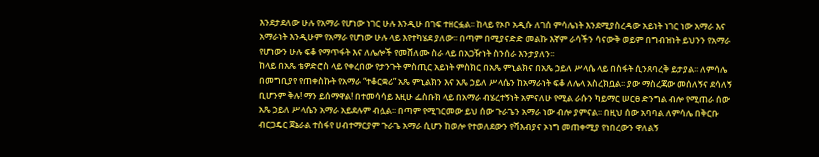እንደታደለው ሁሉ የአማራ የሆነው ነገር ሁሉ እንዲሁ በገፍ ተዘርፏል፡፡ ከላይ የኦቦ አዲሱ ለገሰ ምሳሌነት እንደሚያስረዳው አይነት ነገር ነው አማራ እና አማራነት እንዲሁም የአማራ የሆነው ሁሉ ላይ እየተካሄደ ያለው፡፡ በጣም በሚያናድድ መልኩ እኛም ራሳችን ሳናውቅ ወይም በግብዝነት ይህንን የአማራ የሆነውን ሁሉ ፍቆ የማጥፋት እና ለሌሎች የመሸለሙ ስራ ላይ በአጋዥነት ስንሰራ እንታያለን፡፡
ከላይ በአጼ ቴዎድሮስ ላይ የቀረበው የታንጉት ምስጢር አይነት ምስክር በአጼ ምኒልክና በአጼ ኃይለ ሥላሴ ላይ በስፋት ሲንጸባረቅ ይታያል፡፡ ለምሳሌ በመግቢያየ የጠቀስኩት የአማራ “ተቆርቋሪ” አጼ ምኒልክን እና አጼ ኃይለ ሥላሴን ከአማራነት ፍቆ ለሌላ አስረክቧል፡፡ ያው ማስረጃው መሰለኝና ደሳለኝ ቢሆንም ቅሉ! ማን ይሰማዋል! በተመሳሳይ እዚሁ ፌስቡክ ላይ በአማራ ብሄረተኝነት አምናለሁ የሚል ራሱን ካይማር ሠርፀ ድንግል ብሎ የሚጠራ ሰው አጼ ኃይለ ሥላሴን አማራ አይደሉም ብሏል፡፡ በጣም የሚገርመው ይህ ሰው ጉራጌን አማራ ነው ብሎ ያምናል፡፡ በዚህ ሰው አባባል ለምሳሌ በቅርቡ ብርጋዴር ጀኔራል ተስፋየ ሀብተማርያም ጉራጌ አማራ ሲሆን ከወሎ የተወለደውን የሻእብያና ኦነግ መጠቀሚያ የነበረውን ዋለልኝ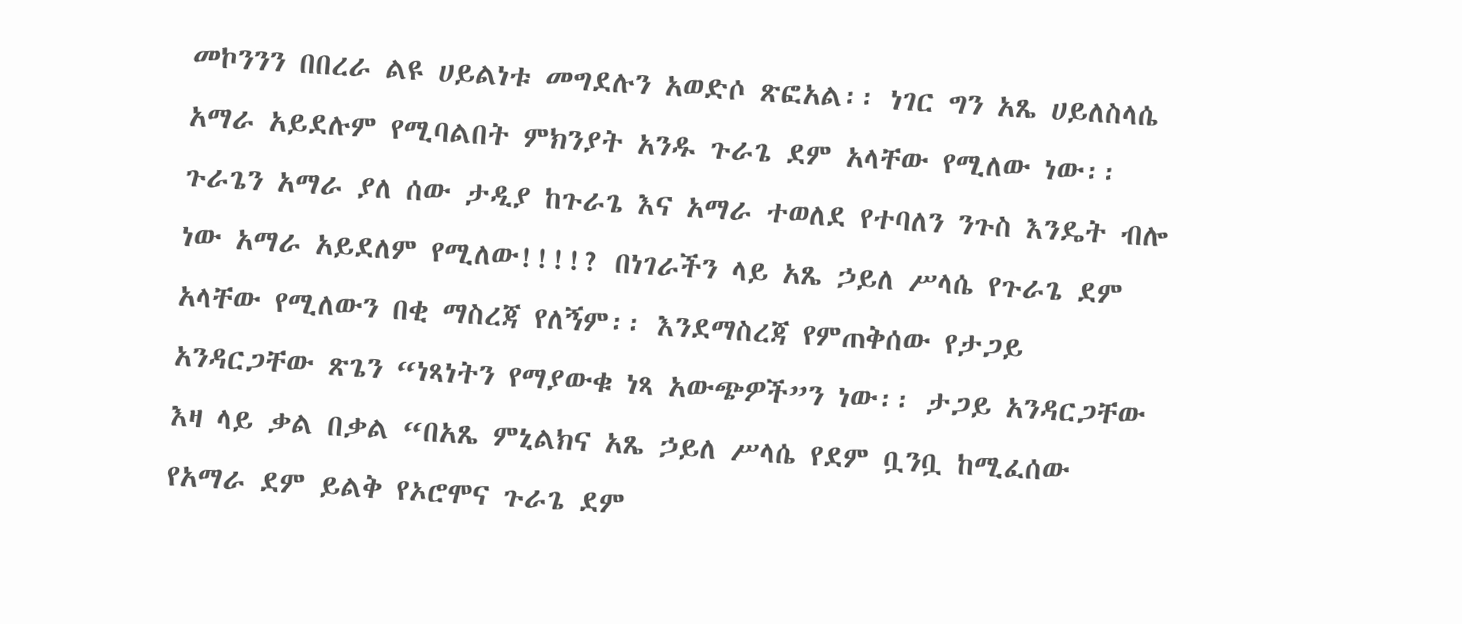መኮንንን በበረራ ልዩ ሀይልነቱ መግደሉን አወድሶ ጽፎአል፡፡ ነገር ግን አጼ ሀይለስላሴ አማራ አይደሉም የሚባልበት ምክንያት አንዱ ጉራጌ ደም አላቸው የሚለው ነው፡፡ ጉራጌን አማራ ያለ ሰው ታዲያ ከጉራጌ እና አማራ ተወለደ የተባለን ንጉስ እንዴት ብሎ ነው አማራ አይደለም የሚለው!!!!? በነገራችን ላይ አጼ ኃይለ ሥላሴ የጉራጌ ደም አላቸው የሚለውን በቂ ማስረጃ የለኝም፡፡ እንደማስረጃ የምጠቅሰው የታጋይ አንዳርጋቸው ጽጌን “ነጻነትን የማያውቁ ነጻ አውጭዎች”ን ነው፡፡ ታጋይ አንዳርጋቸው እዛ ላይ ቃል በቃል “በአጼ ምኒልክና አጼ ኃይለ ሥላሴ የደም ቧንቧ ከሚፈሰው የአማራ ደም ይልቅ የኦሮሞና ጉራጌ ደም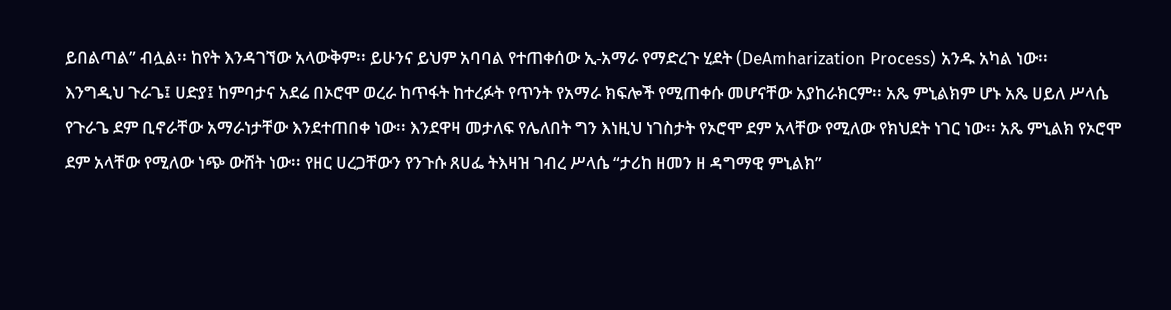ይበልጣል” ብሏል፡፡ ከየት እንዳገኘው አላውቅም፡፡ ይሁንና ይህም አባባል የተጠቀሰው ኢ-አማራ የማድረጉ ሂደት (DeAmharization Process) አንዱ አካል ነው፡፡
እንግዲህ ጉራጌ፤ ሀድያ፤ ከምባታና አደሬ በኦሮሞ ወረራ ከጥፋት ከተረፉት የጥንት የአማራ ክፍሎች የሚጠቀሱ መሆናቸው አያከራክርም፡፡ አጼ ምኒልክም ሆኑ አጼ ሀይለ ሥላሴ የጉራጌ ደም ቢኖራቸው አማራነታቸው እንደተጠበቀ ነው፡፡ እንደዋዛ መታለፍ የሌለበት ግን እነዚህ ነገስታት የኦሮሞ ደም አላቸው የሚለው የክህደት ነገር ነው፡፡ አጼ ምኒልክ የኦሮሞ ደም አላቸው የሚለው ነጭ ውሸት ነው፡፡ የዘር ሀረጋቸውን የንጉሱ ጸሀፌ ትእዛዝ ገብረ ሥላሴ “ታሪከ ዘመን ዘ ዳግማዊ ምኒልክ”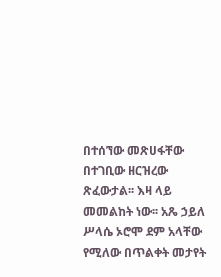በተሰኘው መጽሀፋቸው በተገቢው ዘርዝረው ጽፈውታል፡፡ እዛ ላይ መመልከት ነው፡፡ አጼ ኃይለ ሥላሴ ኦሮሞ ደም አላቸው የሚለው በጥልቀት መታየት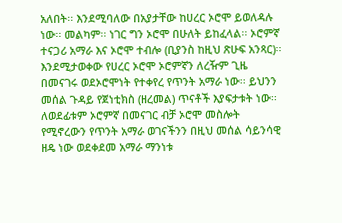አለበት፡፡ እንደሚባለው በአያታቸው ከሀረር ኦሮሞ ይወለዳሉ ነው፡፡ መልካም፡፡ ነገር ግን ኦሮሞ በሁለት ይከፈላል፡፡ ኦሮምኛ ተናጋሪ አማራ እና ኦሮሞ ተብሎ (ቢያንስ ከዚህ ጽሁፍ አንጻር)፡፡ እንደሚታወቀው የሀረር ኦሮሞ ኦሮምኛን ለረዥም ጊዜ በመናገሩ ወደኦሮሞነት የተቀየረ የጥንት አማራ ነው፡፡ ይህንን መሰል ጉዳይ የጀነቲክስ (ዘረመል) ጥናቶች እያፍታቱት ነው፡፡ ለወደፊቱም ኦሮምኛ በመናገር ብቻ ኦሮሞ መስሎት የሚኖረውን የጥንት አማራ ወገናችንን በዚህ መሰል ሳይንሳዊ ዘዴ ነው ወደቀደመ አማራ ማንነቱ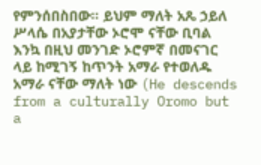የምንሰበስበው፡፡ ይህም ማለት አጼ ኃይለ ሥላሴ በአያታቸው ኦሮሞ ናቸው ቢባል እንኳ በዚህ መንገድ ኦሮምኛ በመናገር ላይ ከሚገኝ ከጥንት አማራ የተወለዱ አማራ ናቸው ማለት ነው (He descends from a culturally Oromo but a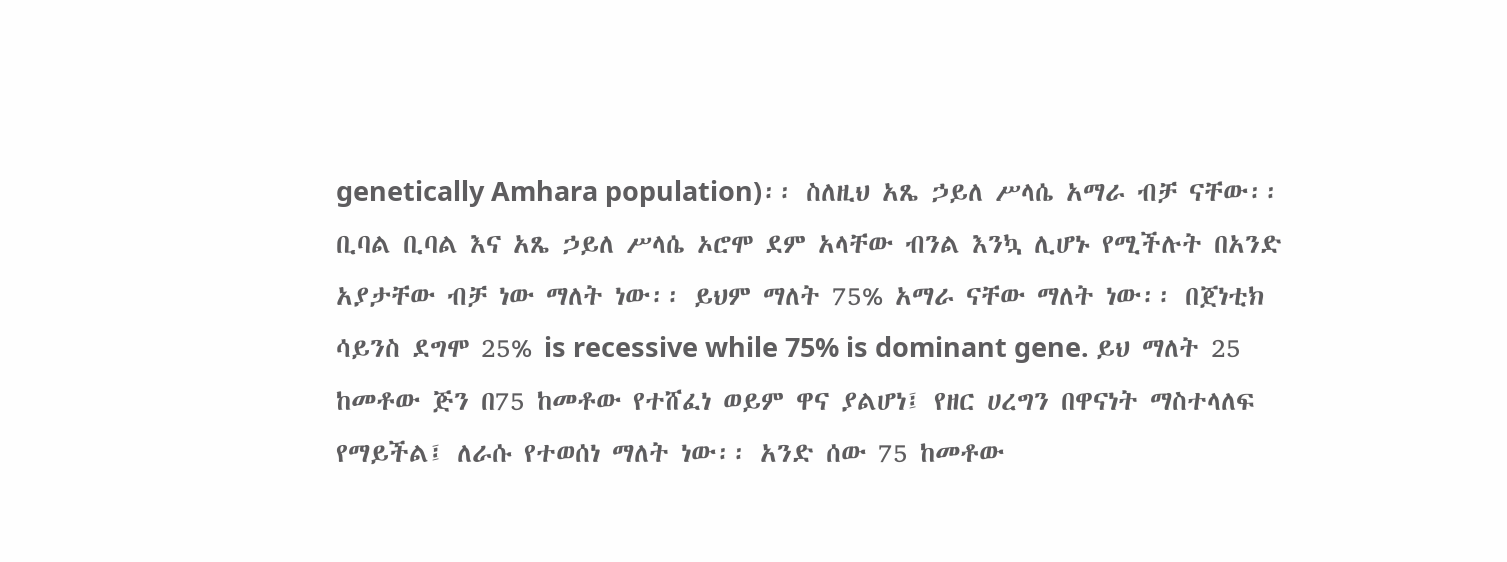genetically Amhara population)፡፡ ስለዚህ አጼ ኃይለ ሥላሴ አማራ ብቻ ናቸው፡፡
ቢባል ቢባል እና አጼ ኃይለ ሥላሴ ኦሮሞ ደም አላቸው ብንል እንኳ ሊሆኑ የሚችሉት በአንድ አያታቸው ብቻ ነው ማለት ነው፡፡ ይህም ማለት 75% አማራ ናቸው ማለት ነው፡፡ በጀነቲክ ሳይንስ ደግሞ 25% is recessive while 75% is dominant gene. ይህ ማለት 25 ከመቶው ጅን በ75 ከመቶው የተሸፈነ ወይም ዋና ያልሆነ፤ የዘር ሀረግን በዋናነት ማስተላለፍ የማይችል፤ ለራሱ የተወሰነ ማለት ነው፡፡ አንድ ሰው 75 ከመቶው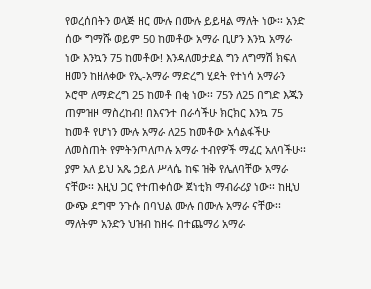የወረሰበትን ወላጅ ዘር ሙሉ በሙሉ ይይዛል ማለት ነው፡፡ አንድ ሰው ግማሹ ወይም 50 ከመቶው አማራ ቢሆን እንኳ አማራ ነው እንኳን 75 ከመቶው! እንዳለመታደል ግን ለግማሽ ክፍለ ዘመን ከዘለቀው የኢ-አማራ ማድረግ ሂደት የተነሳ አማራን ኦሮሞ ለማድረግ 25 ከመቶ በቂ ነው፡፡ 75ን ለ25 በግድ እጁን ጠምዝዞ ማስረከብ! በእናንተ በራሳችሁ ክርክር እንኳ 75 ከመቶ የሆነን ሙሉ አማራ ለ25 ከመቶው አሳልፋችሁ ለመስጠት የምትንጦለጦሉ አማራ ተብየዎች ማፈር አለባችሁ፡፡ ያም አለ ይህ አጼ ኃይለ ሥላሴ ከፍ ዝቅ የሌለባቸው አማራ ናቸው፡፡ እዚህ ጋር የተጠቀሰው ጀነቲክ ማብራሪያ ነው፡፡ ከዚህ ውጭ ደግሞ ንጉሱ በባህል ሙሉ በሙሉ አማራ ናቸው፡፡ ማለትም አንድን ህዝብ ከዘሩ በተጨማሪ አማራ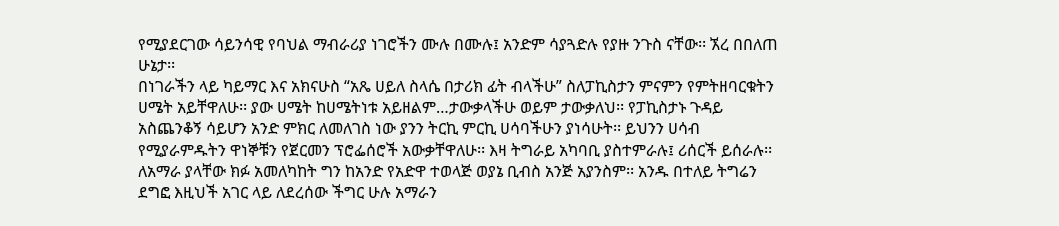የሚያደርገው ሳይንሳዊ የባህል ማብራሪያ ነገሮችን ሙሉ በሙሉ፤ አንድም ሳያጓድሉ የያዙ ንጉስ ናቸው፡፡ ኧረ በበለጠ ሁኔታ፡፡
በነገራችን ላይ ካይማር እና አክናሁስ “አጼ ሀይለ ስላሴ በታሪክ ፊት ብላችሁ” ስለፓኪስታን ምናምን የምትዘባርቁትን ሀሜት አይቸዋለሁ፡፡ ያው ሀሜት ከሀሜትነቱ አይዘልም…ታውቃላችሁ ወይም ታውቃለህ፡፡ የፓኪስታኑ ጉዳይ አስጨንቆኝ ሳይሆን አንድ ምክር ለመለገስ ነው ያንን ትርኪ ምርኪ ሀሳባችሁን ያነሳሁት፡፡ ይህንን ሀሳብ የሚያራምዱትን ዋነኞቹን የጀርመን ፕሮፌሰሮች አውቃቸዋለሁ፡፡ እዛ ትግራይ አካባቢ ያስተምራሉ፤ ሪሰርች ይሰራሉ፡፡ ለአማራ ያላቸው ክፉ አመለካከት ግን ከአንድ የአድዋ ተወላጅ ወያኔ ቢብስ አንጅ አያንስም፡፡ አንዱ በተለይ ትግሬን ደግፎ እዚህች አገር ላይ ለደረሰው ችግር ሁሉ አማራን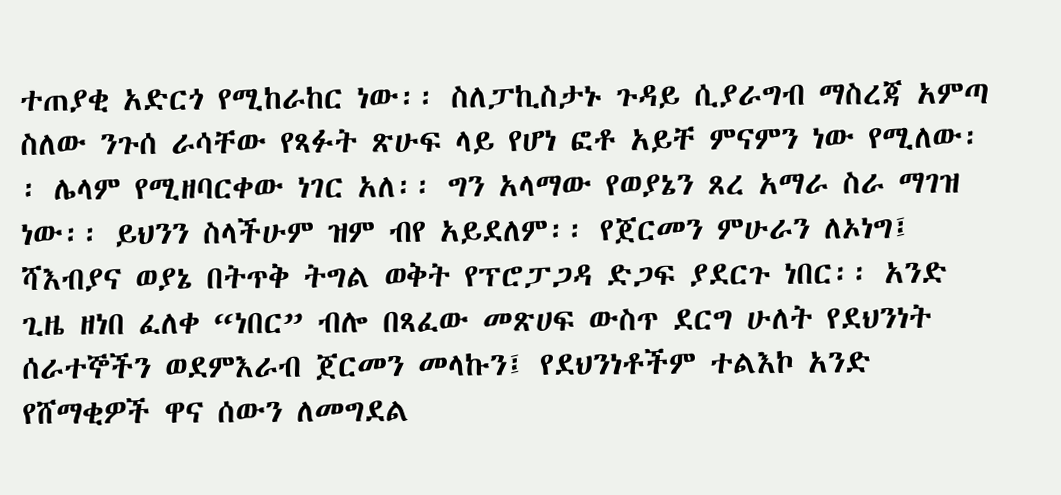ተጠያቂ አድርጎ የሚከራከር ነው፡፡ ስለፓኪስታኑ ጉዳይ ሲያራግብ ማስረጃ አምጣ ስለው ንጉሰ ራሳቸው የጻፉት ጽሁፍ ላይ የሆነ ፎቶ አይቸ ምናምን ነው የሚለው፡፡ ሌላም የሚዘባርቀው ነገር አለ፡፡ ግን አላማው የወያኔን ጸረ አማራ ስራ ማገዝ ነው፡፡ ይህንን ስላችሁም ዝም ብየ አይደለም፡፡ የጀርመን ምሁራን ለኦነግ፤ ሻእብያና ወያኔ በትጥቅ ትግል ወቅት የፕሮፓጋዳ ድጋፍ ያደርጉ ነበር፡፡ አንድ ጊዜ ዘነበ ፈለቀ “ነበር” ብሎ በጻፈው መጽሀፍ ውስጥ ደርግ ሁለት የደህንነት ሰራተኞችን ወደምእራብ ጀርመን መላኩን፤ የደህንነቶችም ተልእኮ አንድ የሸማቂዎች ዋና ሰውን ለመግደል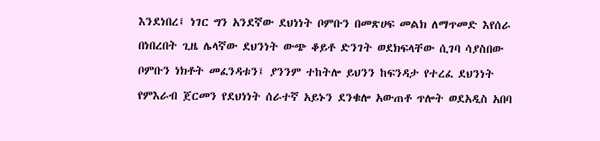እንደነበረ፤ ነገር ግን አንደኛው ደህነነት ቦምቡን በመጽሀፍ መልክ ለማጥመድ እየሰራ በነበረበት ጊዜ ሌላኛው ደህንነት ውጭ ቆይቶ ድንገት ወደክፍላቸው ሲገባ ሳያስበው ቦምቡን ነክቶት መፈንዳቱን፤ ያንንም ተከትሎ ይህንን ከፍንዳታ የተረፈ ደህንነት የምእራብ ጀርመን የደህነነት ሰራተኛ አይኑን ደንቁሎ አውጠቶ ጥሎት ወደአዲስ አበባ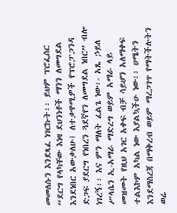መመለሱን እንደጻፈ ነገርኩት፡፡ ይህም ፕሮፌሰር “ደርግ የላካቸው እነዛ ደህንነቶች ማንን ለመግደል እንደነበር አውቃለሁ፤ ለተቃዋሚዎች የፕሮፓጋንዳ ድጋፍ ያደርግ የነበረን ጓደኛየን ለመግደል ነበር” ብሎ ነገረኝ፡፡ እና ምን ማለት ፈልጌ ነው፡- አጼ ኃይለ ሥላሴን ኢ-አማራ ማድረግ ወይም አማራ ላይ መዝመት የዚህ አገር አቀፍ ብቻ ሳይሆን አለማቀፍ ተልእኮም አካል ነው እያልኳችሁ ነው፡፡ ሀሜትን እንደማስረጃ በማቅረብ ወይም ማረጋገጥ የማትችሉትን ወሬ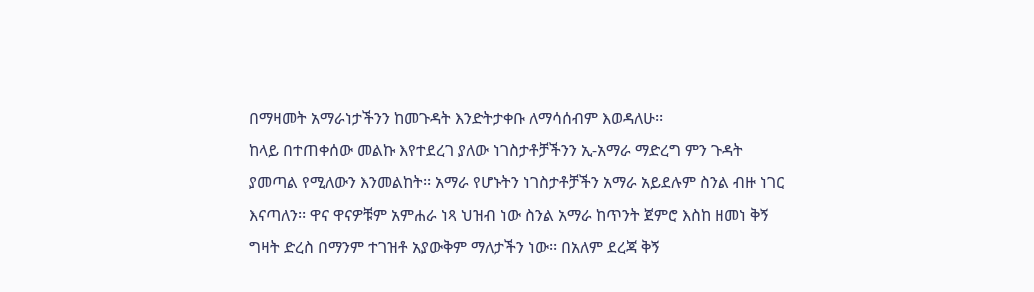በማዛመት አማራነታችንን ከመጉዳት እንድትታቀቡ ለማሳሰብም እወዳለሁ፡፡
ከላይ በተጠቀሰው መልኩ እየተደረገ ያለው ነገስታቶቻችንን ኢ-አማራ ማድረግ ምን ጉዳት ያመጣል የሚለውን እንመልከት፡፡ አማራ የሆኑትን ነገስታቶቻችን አማራ አይደሉም ስንል ብዙ ነገር እናጣለን፡፡ ዋና ዋናዎቹም አምሐራ ነጻ ህዝብ ነው ስንል አማራ ከጥንት ጀምሮ እስከ ዘመነ ቅኝ ግዛት ድረስ በማንም ተገዝቶ አያውቅም ማለታችን ነው፡፡ በአለም ደረጃ ቅኝ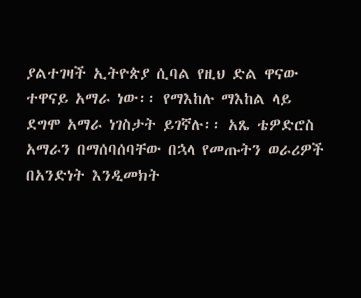ያልተገዛች ኢትዮጵያ ሲባል የዚህ ድል ዋናው ተዋናይ አማራ ነው፡፡ የማእከሉ ማእከል ላይ ደግሞ አማራ ነገስታት ይገኛሉ፡፡ አጼ ቴዎድሮስ አማራን በማሰባሰባቸው በኋላ የመጡትን ወራሪዎች በአንድነት እንዲመክት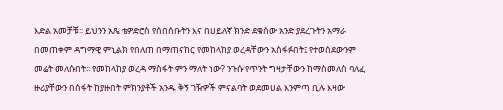እድል አመቻቹ፡፡ ይህንን አጼ ቴዎድሮስ የሰበሰቡትን እና በሀይለኛ ክንድ ደቁሰው አንድ ያደረጉትን አማራ በመጠቀም ዳግማዊ ምኒልክ የበለጠ በማጠናከር የመከላከያ ወረዳቸውን አስፋፉበት፤ የተወሰደውንም መሬት መለሱበት፡፡ የመከላከያ ወረዳ ማስፋት ምን ማለት ነው? ንጉሱ የጥንት ግዛታቸውን ከማስመለስ ባለፈ ዙሪያቸውን በስፋት ከያዙበት ምክንያቶች አንዱ ቅኝ ገዥዎች ምናልባት ወደመሀል እንምጣ ቢሉ እዛው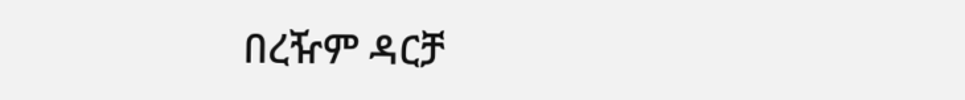በረዥም ዳርቻ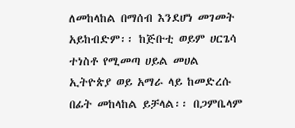ለመከላከል በማሰብ እንደሆነ መገመት አይከብድም፡፡ ከጅቡቲ ወይም ሀርጌሳ ተነስቶ የሚመጣ ሀይል መሀል ኢትዮጵያ ወይ አማራ ላይ ከመድረሱ በፊት መከላከል ይቻላል፡፡ በጋምቤላም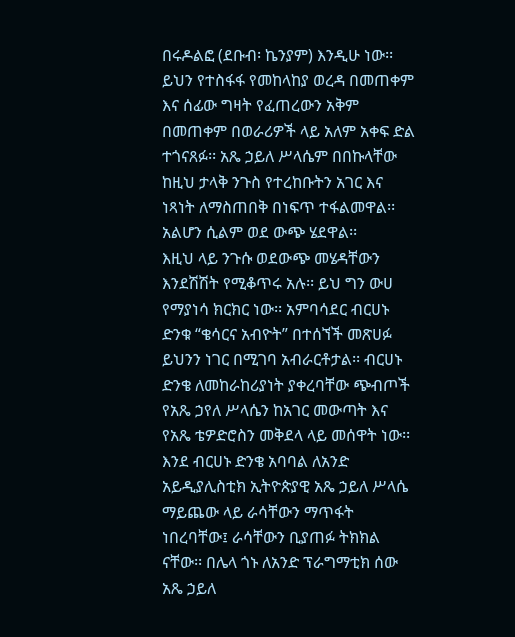በሩዶልፎ (ደቡብ፡ ኬንያም) እንዲሁ ነው፡፡ ይህን የተስፋፋ የመከላከያ ወረዳ በመጠቀም እና ሰፊው ግዛት የፈጠረውን አቅም በመጠቀም በወራሪዎች ላይ አለም አቀፍ ድል ተጎናጸፉ፡፡ አጼ ኃይለ ሥላሴም በበኩላቸው ከዚህ ታላቅ ንጉስ የተረከቡትን አገር እና ነጻነት ለማስጠበቅ በነፍጥ ተፋልመዋል፡፡ አልሆን ሲልም ወደ ውጭ ሄደዋል፡፡
እዚህ ላይ ንጉሱ ወደውጭ መሄዳቸውን እንደሽሽት የሚቆጥሩ አሉ፡፡ ይህ ግን ውሀ የማያነሳ ክርክር ነው፡፡ አምባሳደር ብርሀኑ ድንቁ “ቄሳርና አብዮት” በተሰኘች መጽሀፉ ይህንን ነገር በሚገባ አብራርቶታል፡፡ ብርሀኑ ድንቄ ለመከራከሪያነት ያቀረባቸው ጭብጦች የአጼ ኃየለ ሥላሴን ከአገር መውጣት እና የአጼ ቴዎድሮስን መቅደላ ላይ መሰዋት ነው፡፡ እንደ ብርሀኑ ድንቄ አባባል ለአንድ አይዲያሊስቲክ ኢትዮጵያዊ አጼ ኃይለ ሥላሴ ማይጨው ላይ ራሳቸውን ማጥፋት ነበረባቸው፤ ራሳቸውን ቢያጠፉ ትክክል ናቸው፡፡ በሌላ ጎኑ ለአንድ ፕራግማቲክ ሰው አጼ ኃይለ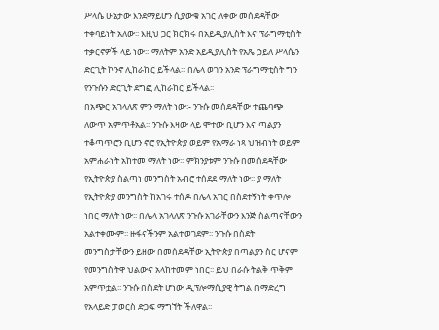ሥላሴ ሁኔታው እንደማይሆን ሲያውቁ አገር ለቀው መሰደዳቸው ተቀባይነት አለው፡፡ እዚህ ጋር ክርክሩ በአይዲያሊስት እና ፕራግማቲስት ተቃርኖዎች ላይ ነው፡፡ ማለትም አንድ አይዲያሊስት የአጼ ኃይለ ሥላሴን ድርጊት ኮንኖ ሊከራከር ይችላል፡፡ በሌላ ወገን አንድ ፕራግማቲስት ግን የንጉሱን ድርጊት ደግፎ ሊከራከር ይችላል፡፡
በአጭር አገላለጽ ምን ማለት ነው፡- ንጉሱ መሰደዳቸው ተጨባጭ ለውጥ አምጥቶአል፡፡ ንጉሱ እዛው ላይ ሞተው ቢሆን እና ጣልያን ተቆጣጥሮን ቢሆን ኖሮ የኢትዮጵያ ወይም የአማራ ነጻ ህዝብነት ወይም አምሐራነት አከተመ ማለት ነው፡፡ ምክንያቱም ንጉሱ በመሰደዳቸው የኢትዮጵያ ስልጣነ መንግስት አብሮ ተሰደደ ማለት ነው፡፡ ያ ማለት የኢትዮጵያ መንግስት ከአገሩ ተሰዶ በሌላ አገር በስደተኝነት ቀጥሎ ነበር ማለት ነው፡፡ በሌላ አገላለጽ ንጉሱ አገራቸውን እንጅ ስልጣናቸውን አልተቀሙም፡፡ ዙፋናችንም አልተወገደም፡፡ ንጉሱ በስደት መንግስታቸውን ይዘው በመሰደዳቸው ኢትዮጵያ በጣልያን ስር ሆናም የመንግስትዋ ህልውና አላከተመም ነበር፡፡ ይህ በራሱ ትልቅ ጥቅም አምጥቷል፡፡ ንጉሱ በስደት ሆነው ዲፕሎማሲያዊ ትግል በማድረግ የአላይድ ፓወርስ ድጋፍ ማግኘት ችለዋል፡፡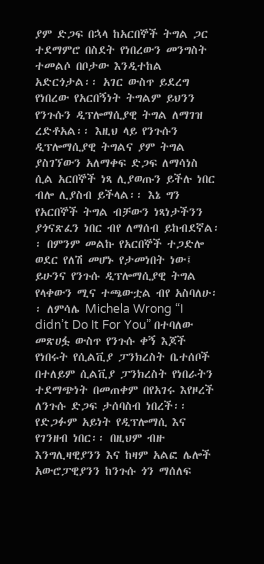ያም ድጋፍ በኋላ ከአርበኞች ትግል ጋር ተደማምሮ በስደት የነበረውን መንግስት ተመልሶ በቦታው እንዲተከል አድርጎታል፡፡ አገር ውስጥ ይደረግ የነበረው የአርበኝነት ትግልም ይህንን የንጉሱን ዲፕሎማሲያዊ ትግል ለማገዝ ረድቶአል፡፡ እዚህ ላይ የንጉሱን ዲፕሎማሲያዊ ትግልና ያም ትግል ያስገኘውን አለማቀፍ ድጋፍ ለማሳነስ ሲል አርበኞች ነጻ ሊያወጡን ይችሉ ነበር ብሎ ሊያስብ ይችላል፡፡ እኔ ግን የአርበኞች ትግል ብቻውን ነጻነታችንን ያጎናጽፈን ነበር ብየ ለማሰብ ይከብደኛል፡፡ በምንም መልኩ የአርበኞች ተጋድሎ ወደር የለሽ መሆኑ የታመነበት ነው፤ ይሁንና የንጉሱ ዲፕሎማሲያዊ ትግል የላቀውን ሚና ተጫውቷል ብየ አስባለሁ፡፡ ለምሳሌ Michela Wrong “I didn’t Do It For You” በተባለው መጽሀፏ ውስጥ የንጉሱ ቀኝ እጆች የነበሩት የሲልቪያ ፓንክረስት ቤተሰቦች በተለይም ሲልቪያ ፓንክረስት የነበራትን ተደማጭነት በመጠቀም በየአገሩ እየዞረች ለንጉሱ ድጋፍ ታሰባስብ ነበረች፡፡ የድጋፉም አይነት የዲፕሎማሲ እና የገንዘብ ነበር፡፡ በዚህም ብዙ እንግሊዛዊያንን እና ከዛም አልፎ ሌሎች አውሮፓዊያንን ከንጉሱ ጎን ማሰለፍ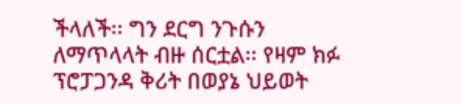ችላለች፡፡ ግን ደርግ ንጉሱን ለማጥላላት ብዙ ሰርቷል፡፡ የዛም ክፉ ፕሮፓጋንዳ ቅሪት በወያኔ ህይወት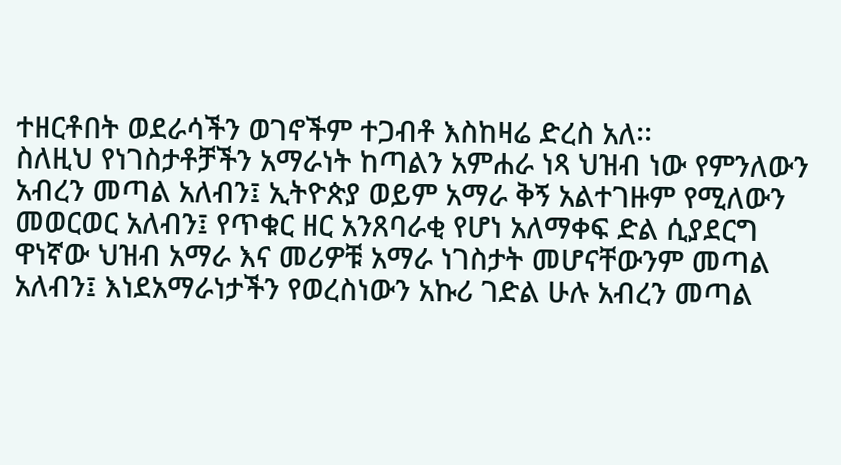ተዘርቶበት ወደራሳችን ወገኖችም ተጋብቶ እስከዛሬ ድረስ አለ፡፡
ስለዚህ የነገስታቶቻችን አማራነት ከጣልን አምሐራ ነጻ ህዝብ ነው የምንለውን አብረን መጣል አለብን፤ ኢትዮጵያ ወይም አማራ ቅኝ አልተገዙም የሚለውን መወርወር አለብን፤ የጥቁር ዘር አንጸባራቂ የሆነ አለማቀፍ ድል ሲያደርግ ዋነኛው ህዝብ አማራ እና መሪዎቹ አማራ ነገስታት መሆናቸውንም መጣል አለብን፤ እነደአማራነታችን የወረስነውን አኩሪ ገድል ሁሉ አብረን መጣል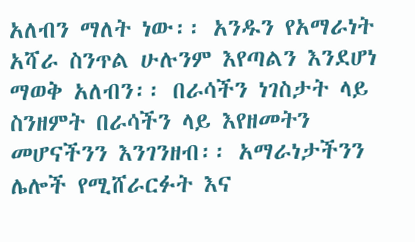አለብን ማለት ነው፡፡ አንዱን የአማራነት አሻራ ስንጥል ሁሉንም እየጣልን እንደሆነ ማወቅ አለብን፡፡ በራሳችን ነገስታት ላይ ስንዘምት በራሳችን ላይ እየዘመትን መሆናችንን እንገንዘብ፡፡ አማራነታችንን ሌሎች የሚሸራርፉት እና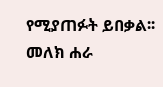የሚያጠፉት ይበቃል፡፡
መለክ ሐራ